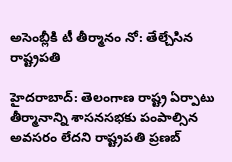అసెంబ్లీకి టీ తీర్మానం నో: తేల్చేసిన రాష్ట్రపతి

హైదరాబాద్: తెలంగాణ రాష్ట్ర ఏర్పాటు తీర్మానాన్ని శాసనసభకు పంపాల్సిన అవసరం లేదని రాష్ట్రపతి ప్రణబ్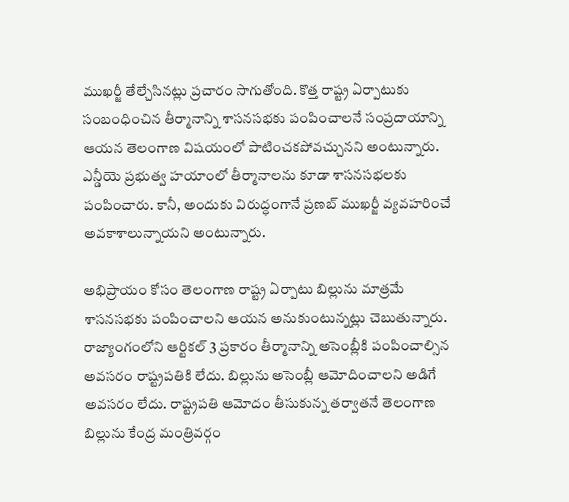ముఖర్జీ తేల్చేసినట్లు ప్రచారం సాగుతోంది. కొత్త రాష్ట్ర ఏర్పాటుకు సంబంధించిన తీర్మానాన్ని శాసనసభకు పంపించాలనే సంప్రదాయాన్ని ఆయన తెలంగాణ విషయంలో పాటించకపోవచ్చునని అంటున్నారు. ఎన్డీయె ప్రభుత్వ హయాంలో తీర్మానాలను కూడా శాసనసభలకు పంపించారు. కానీ, అందుకు విరుద్ధంగానే ప్రణబ్ ముఖర్జీ వ్యవహరించే అవకాశాలున్నాయని అంటున్నారు.

అభిప్రాయం కోసం తెలంగాణ రాష్ట్ర ఏర్పాటు బిల్లును మాత్రమే శాసనసభకు పంపించాలని ఆయన అనుకుంటున్నట్లు చెబుతున్నారు. రాజ్యాంగంలోని ఆర్టికల్ 3 ప్రకారం తీర్మానాన్ని అసెంబ్లీకి పంపించాల్సిన అవసరం రాష్ట్రపతికి లేదు. బిల్లును అసెంబ్లీ ఆమోదించాలని అడిగే అవసరం లేదు. రాష్ట్రపతి ఆమోదం తీసుకున్న తర్వాతనే తెలంగాణ బిల్లును కేంద్ర మంత్రివర్గం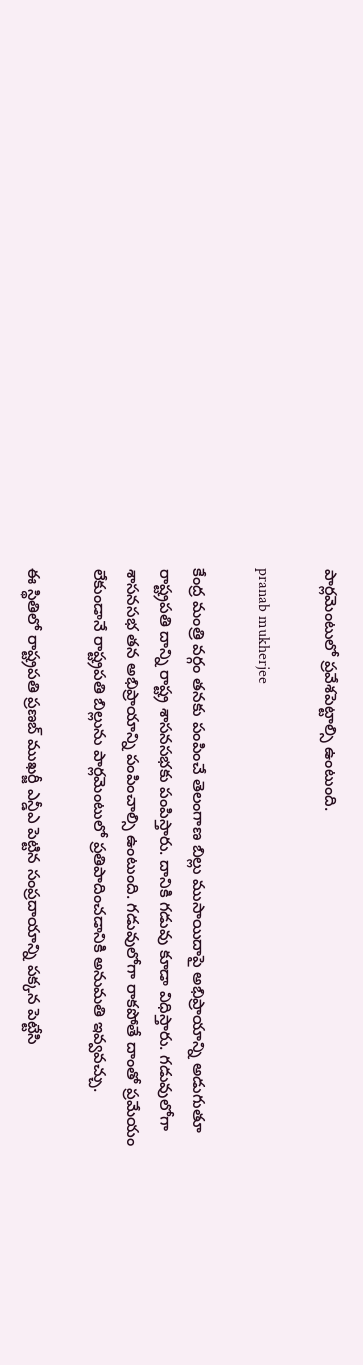పార్లమెంటులో ప్రవేశపెట్టాల్సి ఉంటుంది.

pranab mukherjee

కేంద్ర మంత్రి వర్గం తనకు పంపించే తెలంగాణ బిల్లు ముసాయిదాపై అభిప్రాయాన్ని అడుగుతూ రాష్ట్రపతి దాన్ని రాష్ట్ర శాసనసభకు పంపిస్తారు. దానికి గడువు కూడా విధిస్తారు. గడువులోగా శాసనసభ తన అభిప్రాయాన్ని పంపించాల్సి ఉంటుంది. గడువులోగా రాకపోతే దాంతో ప్రమేయం లేకుండానే రాష్ట్రపతి బిల్లును పార్లమెంటులో ప్రతిపాదించడానికి అనుమతి ఇవ్వవచ్చు.

ఈ స్థితిలో రాష్ట్రపతి ప్రణబ్ ముఖర్జీ ఎన్డీఎ పెట్టిన సంప్రదాయాన్ని పక్కన పెట్టేసి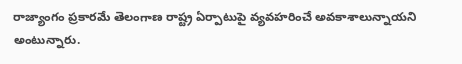రాజ్యాంగం ప్రకారమే తెలంగాణ రాష్ట్ర ఏర్పాటుపై వ్యవహరించే అవకాశాలున్నాయని అంటున్నారు.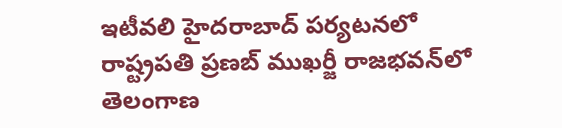ఇటీవలి హైదరాబాద్ పర్యటనలో రాష్ట్రపతి ప్రణబ్ ముఖర్జీ రాజభవన్‌లో తెలంగాణ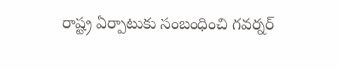రాష్ట్ర ఏర్పాటుకు సంబంధించి గవర్నర్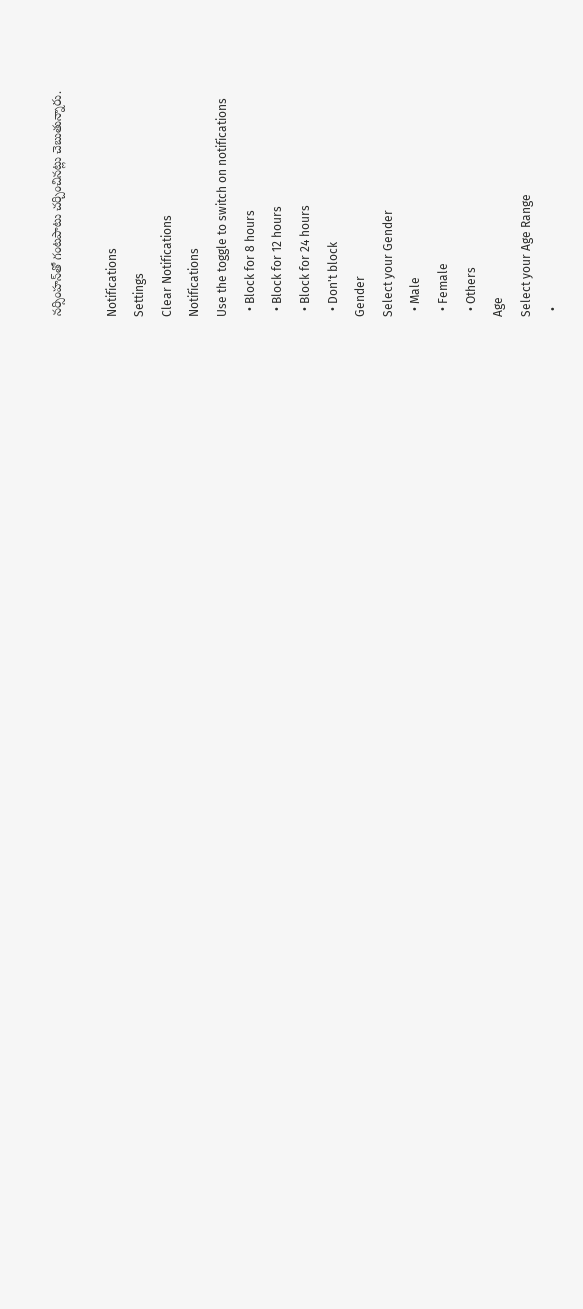నర్సింహన్‌తో గంటపాటు చర్చించినట్లు చెబుతున్నారు.

Notifications
Settings
Clear Notifications
Notifications
Use the toggle to switch on notifications
  • Block for 8 hours
  • Block for 12 hours
  • Block for 24 hours
  • Don't block
Gender
Select your Gender
  • Male
  • Female
  • Others
Age
Select your Age Range
  •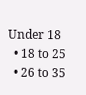Under 18
  • 18 to 25
  • 26 to 35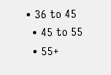• 36 to 45
  • 45 to 55
  • 55+